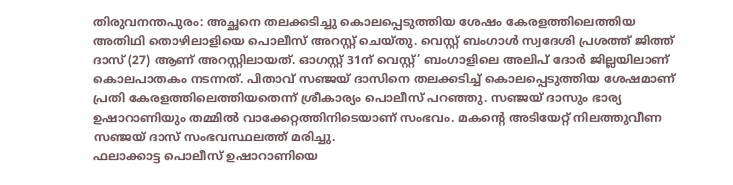തിരുവനന്തപുരം: അച്ഛനെ തലക്കടിച്ചു കൊലപ്പെടുത്തിയ ശേഷം കേരളത്തിലെത്തിയ അതിഥി തൊഴിലാളിയെ പൊലീസ് അറസ്റ്റ് ചെയ്തു. വെസ്റ്റ് ബംഗാൾ സ്വദേശി പ്രശത്ത് ജിത്ത് ദാസ് (27) ആണ് അറസ്റ്റിലായത്. ഓഗസ്റ്റ് 31ന് വെസ്റ്റ്’ ബംഗാളിലെ അലിപ് ദോർ ജില്ലയിലാണ് കൊലപാതകം നടന്നത്. പിതാവ് സഞ്ജയ് ദാസിനെ തലക്കടിച്ച് കൊലപ്പെടുത്തിയ ശേഷമാണ് പ്രതി കേരളത്തിലെത്തിയതെന്ന് ശ്രീകാര്യം പൊലീസ് പറഞ്ഞു. സഞ്ജയ് ദാസും ഭാര്യ ഉഷാറാണിയും തമ്മിൽ വാക്കേറ്റത്തിനിടെയാണ് സംഭവം. മകന്റെ അടിയേറ്റ് നിലത്തുവീണ സഞ്ജയ് ദാസ് സംഭവസ്ഥലത്ത് മരിച്ചു.
ഫലാക്കാട്ട പൊലീസ് ഉഷാറാണിയെ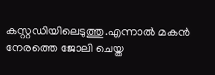കസ്റ്റഡിയിലെടുത്തു.എന്നാൽ മകൻ നേരത്തെ ജോലി ചെയ്ത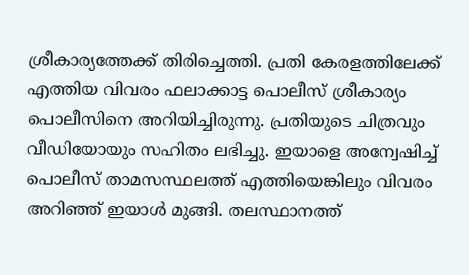ശ്രീകാര്യത്തേക്ക് തിരിച്ചെത്തി. പ്രതി കേരളത്തിലേക്ക് എത്തിയ വിവരം ഫലാക്കാട്ട പൊലീസ് ശ്രീകാര്യം പൊലീസിനെ അറിയിച്ചിരുന്നു. പ്രതിയുടെ ചിത്രവും വീഡിയോയും സഹിതം ലഭിച്ചു. ഇയാളെ അന്വേഷിച്ച് പൊലീസ് താമസസ്ഥലത്ത് എത്തിയെങ്കിലും വിവരം അറിഞ്ഞ് ഇയാൾ മുങ്ങി. തലസ്ഥാനത്ത്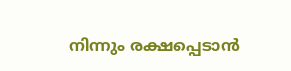നിന്നും രക്ഷപ്പെടാൻ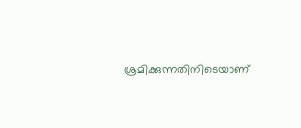ശ്രമിക്കുന്നതിനിടെയാണ്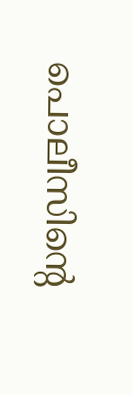പൊലീസിന്റെ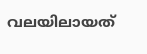വലയിലായത്